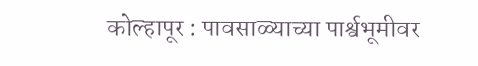कोल्हापूर : पावसाळ्याच्या पार्श्वभूमीवर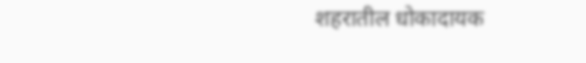शहरातील धोकादायक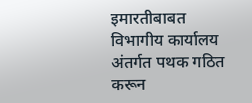इमारतीबाबत विभागीय कार्यालय अंतर्गत पथक गठित करून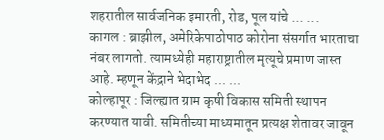शहरातील सार्वजनिक इमारती, रोड, पूल यांचे ... ...
कागल : ब्राझील, अमेरिकेपाठोपाठ कोरोना संसर्गात भारताचा नंबर लागतो. त्यामध्येही महाराष्ट्रातील मृत्यूचे प्रमाण जास्त आहे. म्हणून केंद्राने भेदाभेद ... ...
कोल्हापूर : जिल्ह्यात ग्राम कृषी विकास समिती स्थापन करण्यात यावी. समितीच्या माध्यमातून प्रत्यक्ष शेतावर जावून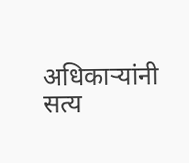अधिकाऱ्यांनी सत्य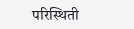परिस्थिती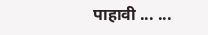पाहावी ... ...